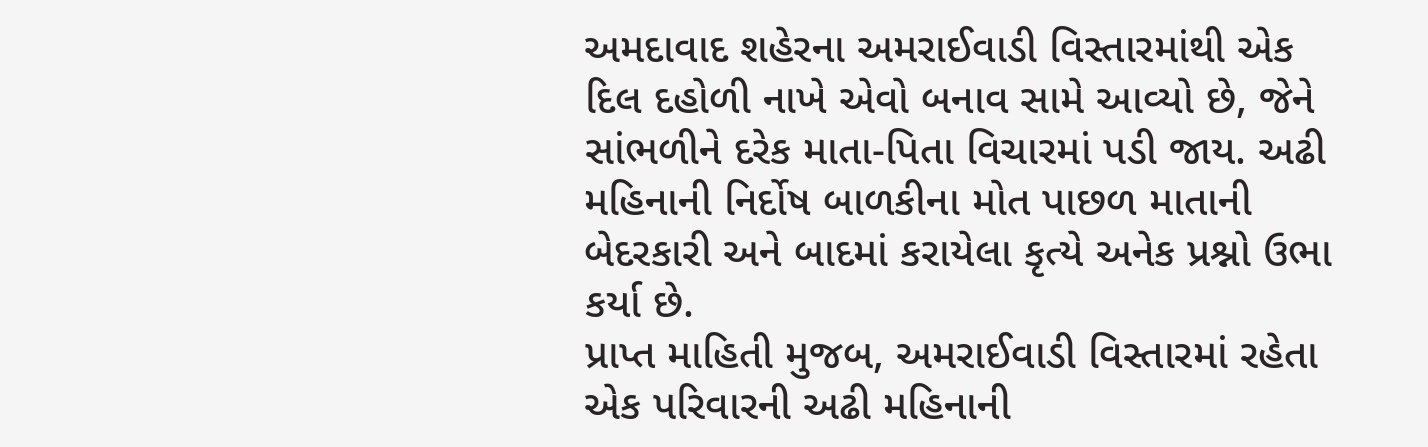અમદાવાદ શહેરના અમરાઈવાડી વિસ્તારમાંથી એક દિલ દહોળી નાખે એવો બનાવ સામે આવ્યો છે, જેને સાંભળીને દરેક માતા-પિતા વિચારમાં પડી જાય. અઢી મહિનાની નિર્દોષ બાળકીના મોત પાછળ માતાની બેદરકારી અને બાદમાં કરાયેલા કૃત્યે અનેક પ્રશ્નો ઉભા કર્યા છે.
પ્રાપ્ત માહિતી મુજબ, અમરાઈવાડી વિસ્તારમાં રહેતા એક પરિવારની અઢી મહિનાની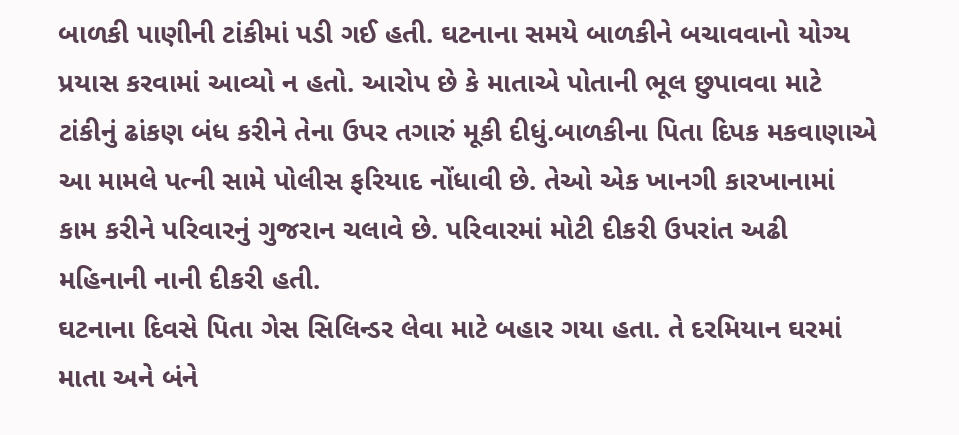બાળકી પાણીની ટાંકીમાં પડી ગઈ હતી. ઘટનાના સમયે બાળકીને બચાવવાનો યોગ્ય પ્રયાસ કરવામાં આવ્યો ન હતો. આરોપ છે કે માતાએ પોતાની ભૂલ છુપાવવા માટે ટાંકીનું ઢાંકણ બંધ કરીને તેના ઉપર તગારું મૂકી દીધું.બાળકીના પિતા દિપક મકવાણાએ આ મામલે પત્ની સામે પોલીસ ફરિયાદ નોંધાવી છે. તેઓ એક ખાનગી કારખાનામાં કામ કરીને પરિવારનું ગુજરાન ચલાવે છે. પરિવારમાં મોટી દીકરી ઉપરાંત અઢી મહિનાની નાની દીકરી હતી.
ઘટનાના દિવસે પિતા ગેસ સિલિન્ડર લેવા માટે બહાર ગયા હતા. તે દરમિયાન ઘરમાં માતા અને બંને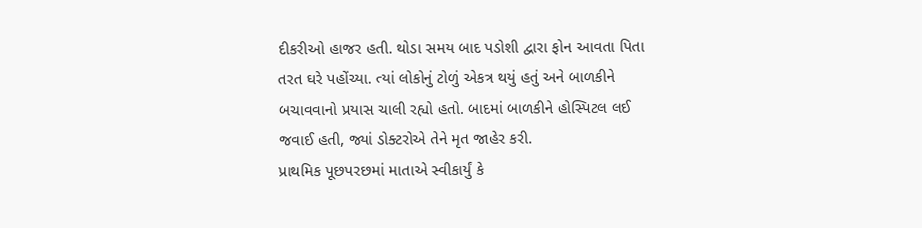દીકરીઓ હાજર હતી. થોડા સમય બાદ પડોશી દ્વારા ફોન આવતા પિતા તરત ઘરે પહોંચ્યા. ત્યાં લોકોનું ટોળું એકત્ર થયું હતું અને બાળકીને બચાવવાનો પ્રયાસ ચાલી રહ્યો હતો. બાદમાં બાળકીને હોસ્પિટલ લઈ જવાઈ હતી, જ્યાં ડોક્ટરોએ તેને મૃત જાહેર કરી.
પ્રાથમિક પૂછપરછમાં માતાએ સ્વીકાર્યું કે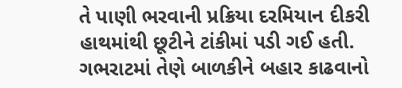તે પાણી ભરવાની પ્રક્રિયા દરમિયાન દીકરી હાથમાંથી છૂટીને ટાંકીમાં પડી ગઈ હતી. ગભરાટમાં તેણે બાળકીને બહાર કાઢવાનો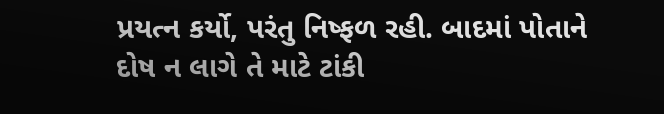પ્રયત્ન કર્યો, પરંતુ નિષ્ફળ રહી. બાદમાં પોતાને દોષ ન લાગે તે માટે ટાંકી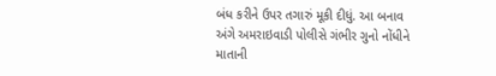બંધ કરીને ઉપર તગારું મૂકી દીધું. આ બનાવ અંગે અમરાઇવાડી પોલીસે ગંભીર ગુનો નોંધીને માતાની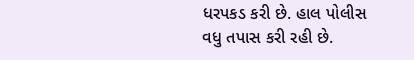ધરપકડ કરી છે. હાલ પોલીસ વધુ તપાસ કરી રહી છે.